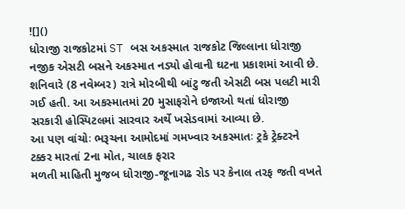![]()
ધોરાજી રાજકોટમાં ST બસ અકસ્માત રાજકોટ જિલ્લાના ધોરાજી નજીક એસટી બસને અકસ્માત નડ્યો હોવાની ઘટના પ્રકાશમાં આવી છે. શનિવારે (8 નવેમ્બર) રાત્રે મોરબીથી બાંટુ જતી એસટી બસ પલટી મારી ગઈ હતી. આ અકસ્માતમાં 20 મુસાફરોને ઇજાઓ થતાં ધોરાજી સરકારી હોસ્પિટલમાં સારવાર અર્થે ખસેડવામાં આવ્યા છે.
આ પણ વાંચોઃ ભરૂચના આમોદમાં ગમખ્વાર અકસ્માતઃ ટ્રકે ટ્રેક્ટરને ટક્કર મારતાં 2ના મોત, ચાલક ફરાર
મળતી માહિતી મુજબ ધોરાજી-જૂનાગઢ રોડ પર કેનાલ તરફ જતી વખતે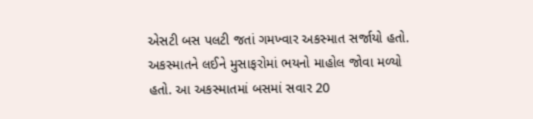એસટી બસ પલટી જતાં ગમખ્વાર અકસ્માત સર્જાયો હતો. અકસ્માતને લઈને મુસાફરોમાં ભયનો માહોલ જોવા મળ્યો હતો. આ અકસ્માતમાં બસમાં સવાર 20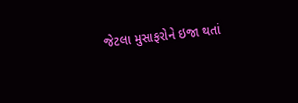જેટલા મુસાફરોને ઇજા થતાં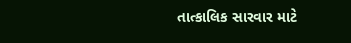તાત્કાલિક સારવાર માટે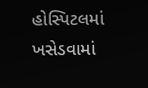હોસ્પિટલમાં ખસેડવામાં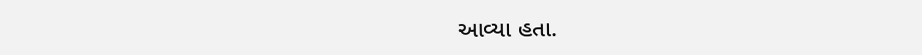આવ્યા હતા.